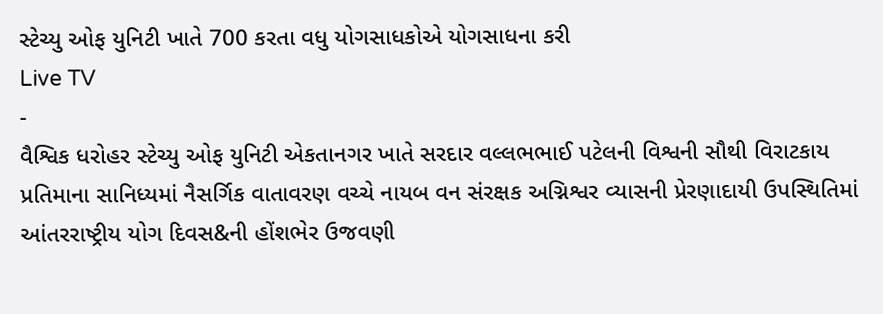સ્ટેચ્યુ ઓફ યુનિટી ખાતે 700 કરતા વધુ યોગસાધકોએ યોગસાધના કરી
Live TV
-
વૈશ્વિક ધરોહર સ્ટેચ્યુ ઓફ યુનિટી એકતાનગર ખાતે સરદાર વલ્લભભાઈ પટેલની વિશ્વની સૌથી વિરાટકાય પ્રતિમાના સાનિધ્યમાં નૈસર્ગિક વાતાવરણ વચ્ચે નાયબ વન સંરક્ષક અગ્નિશ્વર વ્યાસની પ્રેરણાદાયી ઉપસ્થિતિમાં આંતરરાષ્ટ્રીય યોગ દિવસ&ની હોંશભેર ઉજવણી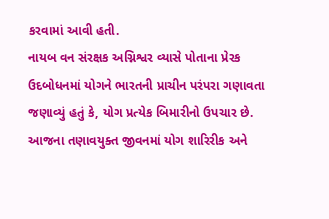કરવામાં આવી હતી.
નાયબ વન સંરક્ષક અગ્નિશ્વર વ્યાસે પોતાના પ્રેરક ઉદબોધનમાં યોગને ભારતની પ્રાચીન પરંપરા ગણાવતા જણાવ્યું હતું કે, યોગ પ્રત્યેક બિમારીનો ઉપચાર છે. આજના તણાવયુક્ત જીવનમાં યોગ શારિરીક અને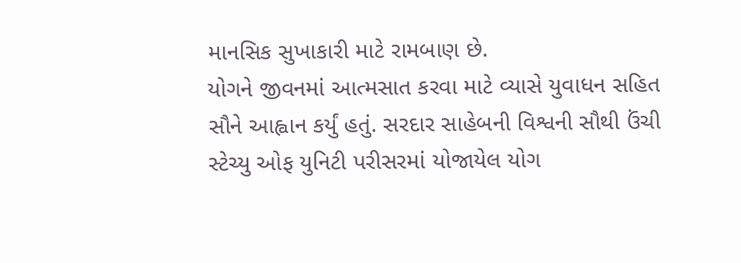માનસિક સુખાકારી માટે રામબાણ છે.
યોગને જીવનમાં આત્મસાત કરવા માટે વ્યાસે યુવાધન સહિત સૌને આહ્વાન કર્યું હતું. સરદાર સાહેબની વિશ્વની સૌથી ઉંચી સ્ટેચ્યુ ઓફ યુનિટી પરીસરમાં યોજાયેલ યોગ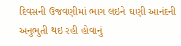દિવસની ઉજવણીમાં ભાગ લઇને ઘણી આનંદની અનુભુતી થઇ રહી હોવાનું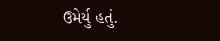ઉમેર્યુ હતું.